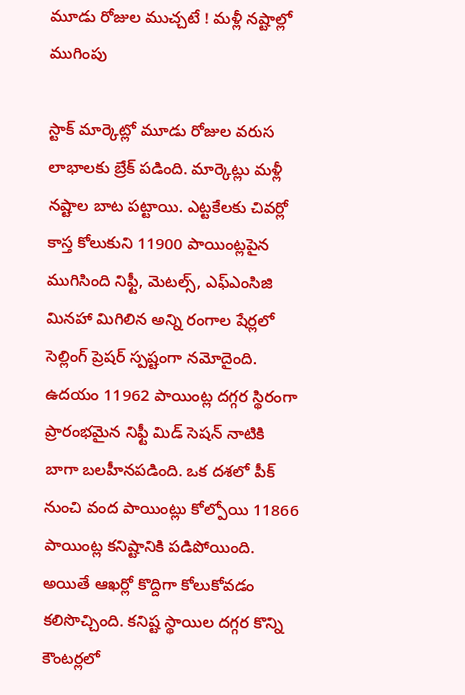మూడు రోజుల ముచ్చటే ! మళ్లీ నష్టాల్లో ముగింపు

స్టాక్ మార్కెట్లో మూడు రోజుల వరుస లాభాలకు బ్రేక్ పడింది. మార్కెట్లు మళ్లీ నష్టాల బాట పట్టాయి. ఎట్టకేలకు చివర్లో కాస్త కోలుకుని 11900 పాయింట్లపైన ముగిసింది నిఫ్టీ, మెటల్స్, ఎఫ్ఎంసిజి మినహా మిగిలిన అన్ని రంగాల షేర్లలో సెల్లింగ్ ప్రెషర్ స్పష్టంగా నమోదైంది. ఉదయం 11962 పాయింట్ల దగ్గర స్థిరంగా ప్రారంభమైన నిఫ్టీ మిడ్ సెషన్ నాటికి బాగా బలహీనపడింది. ఒక దశలో పీక్ నుంచి వంద పాయింట్లు కోల్పోయి 11866 పాయింట్ల కనిష్టానికి పడిపోయింది. అయితే ఆఖర్లో కొద్దిగా కోలుకోవడం కలిసొచ్చింది. కనిష్ట స్థాయిల దగ్గర కొన్ని కౌంటర్లలో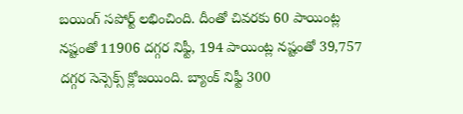బయింగ్ సపోర్ట్ లభించింది. దీంతో చివరకు 60 పాయింట్ల నష్టంతో 11906 దగ్గర నిఫ్టీ, 194 పాయింట్ల నష్టంతో 39,757 దగ్గర సెన్సెక్స్ క్లోజయింది. బ్యాంక్ నిఫ్టీ 300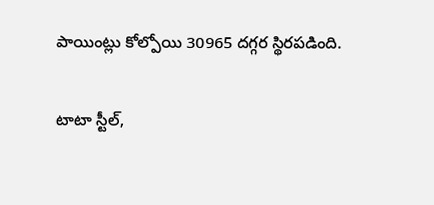పాయింట్లు కోల్పోయి 30965 దగ్గర స్థిరపడింది.

టాటా స్టీల్,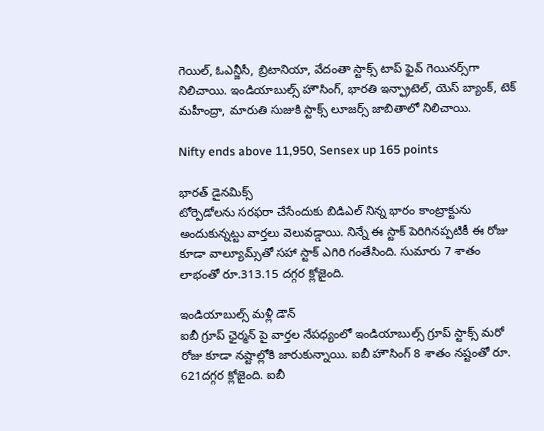గెయిల్, ఓఎన్జీసీ, బ్రిటానియా, వేదంతా స్టాక్స్ టాప్ ఫైవ్ గెయినర్స్‌గా నిలిచాయి. ఇండియాబుల్స్ హౌసింగ్, భారతి ఇన్ఫ్రాటెల్, యెస్ బ్యాంక్, టెక్ మహీంద్రా, మారుతి సుజుకి స్టాక్స్ లూజర్స్ జాబితాలో నిలిచాయి.

Nifty ends above 11,950, Sensex up 165 points

భారత్ డైనమిక్స్
టోర్పెడోలను సరఫరా చేసేందుకు బిడిఎల్ నిన్న భారం కాంట్రాక్టును అందుకున్నట్టు వార్తలు వెలువడ్డాయి. నిన్నే ఈ స్టాక్ పెరిగినప్పటికీ ఈ రోజు కూడా వాల్యూమ్స్‌తో సహా స్టాక్ ఎగిరి గంతేసింది. సుమారు 7 శాతం లాభంతో రూ.313.15 దగ్గర క్లోజైంది.

ఇండియాబుల్స్ మళ్లీ డౌన్
ఐబీ గ్రూప్ ఛైర్మన్ పై వార్తల నేపధ్యంలో ఇండియాబుల్స్ గ్రూప్ స్టాక్స్ మరో రోజు కూడా నష్టాల్లోకి జారుకున్నాయి. ఐబీ హౌసింగ్ 8 శాతం నష్టంతో రూ. 621దగ్గర క్లోజైంది. ఐబీ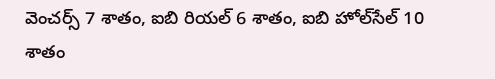వెంచర్స్ 7 శాతం, ఐబి రియల్ 6 శాతం, ఐబి హోల్‌సేల్ 10 శాతం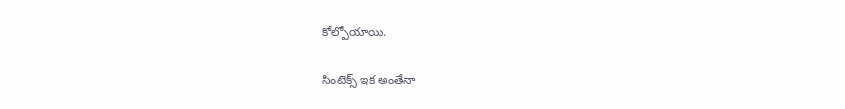కోల్పోయాయి.

సింటెక్స్ ఇక అంతేనా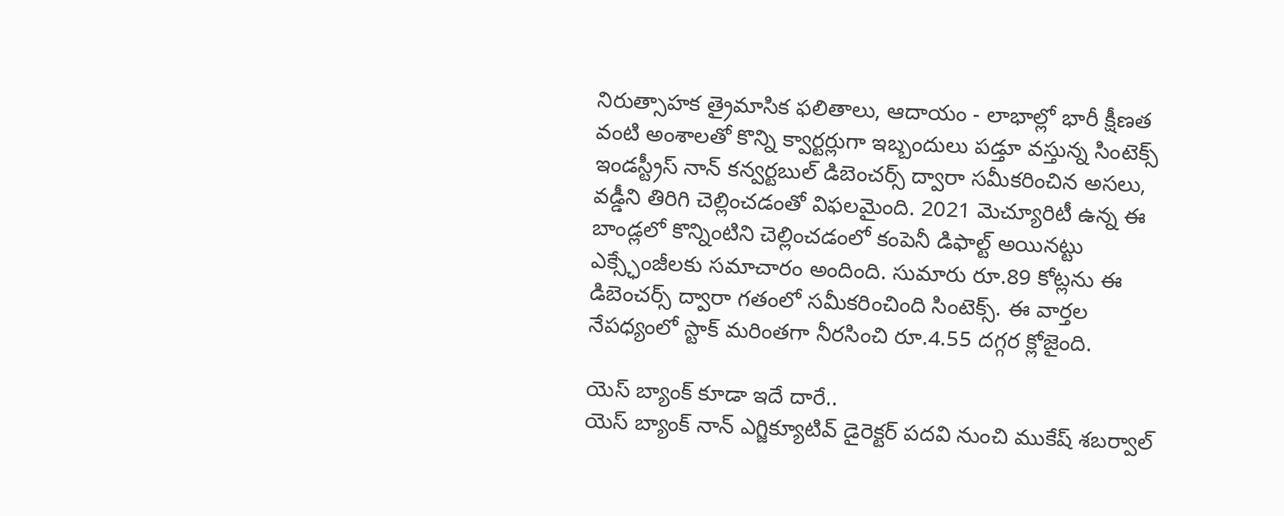నిరుత్సాహక త్రైమాసిక ఫలితాలు, ఆదాయం - లాభాల్లో భారీ క్షీణత వంటి అంశాలతో కొన్ని క్వార్టర్లుగా ఇబ్బందులు పడ్తూ వస్తున్న సింటెక్స్ ఇండస్ట్రీస్ నాన్ కన్వర్టబుల్ డిబెంచర్స్‌ ద్వారా సమీకరించిన అసలు, వడ్డీని తిరిగి చెల్లించడంతో విఫలమైంది. 2021 మెచ్యూరిటీ ఉన్న ఈ బాండ్లలో కొన్నింటిని చెల్లించడంలో కంపెనీ డిఫాల్ట్ అయినట్టు ఎక్స్ఛేంజీలకు సమాచారం అందింది. సుమారు రూ.89 కోట్లను ఈ డిబెంచర్స్ ద్వారా గతంలో సమీకరించింది సింటెక్స్. ఈ వార్తల నేపధ్యంలో స్టాక్ మరింతగా నీరసించి రూ.4.55 దగ్గర క్లోజైంది.

యెస్ బ్యాంక్ కూడా ఇదే దారే..
యెస్ బ్యాంక్‌ నాన్ ఎగ్జిక్యూటివ్ డైరెక్టర్‌ పదవి నుంచి ముకేష్ శబర్వాల్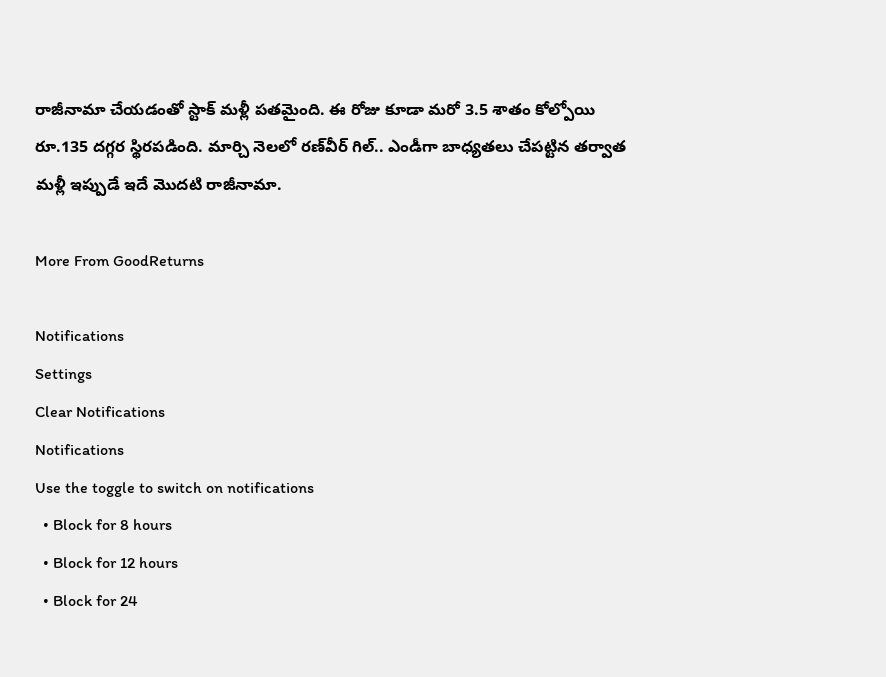రాజీనామా చేయడంతో స్టాక్ మళ్లీ పతమైంది. ఈ రోజు కూడా మరో 3.5 శాతం కోల్పోయి రూ.135 దగ్గర స్థిరపడింది. మార్చి నెలలో రణ్‌వీర్ గిల్.. ఎండీగా బాధ్యతలు చేపట్టిన తర్వాత మళ్లీ ఇప్పుడే ఇదే మొదటి రాజీనామా.

More From GoodReturns

Notifications
Settings
Clear Notifications
Notifications
Use the toggle to switch on notifications
  • Block for 8 hours
  • Block for 12 hours
  • Block for 24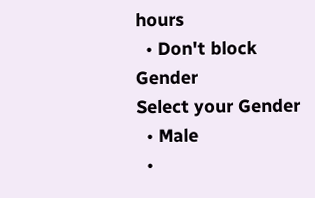hours
  • Don't block
Gender
Select your Gender
  • Male
  •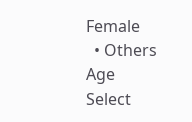Female
  • Others
Age
Select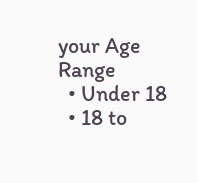your Age Range
  • Under 18
  • 18 to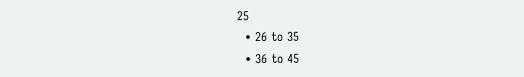25
  • 26 to 35
  • 36 to 45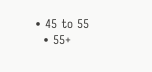• 45 to 55
  • 55+